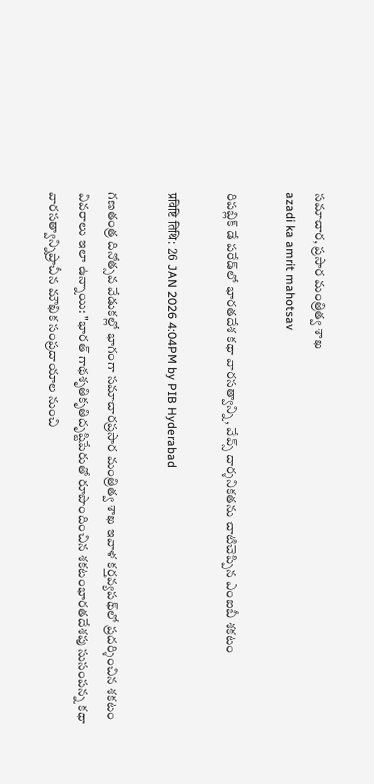సమాచార, ప్రసార మంత్రిత్వ శాఖ
azadi ka amrit mahotsav

రిపబ్లిక్ డే పరేడ్‌లో భారతదేశ కథా వారసత్వాన్ని, వేవ్స్ దార్శనికతను చాటిచెప్పిన ఎంఐబీ శకటం

प्रविष्टि तिथि: 26 JAN 2026 4:04PM by PIB Hyderabad

గణతంత్ర దినోత్సవ వేడుకల్లో భాగంగా సమాచారప్రసార మంత్రిత్వ శాఖ ఇవాళ కర్తవ్యపథ్‌లో ప్రదర్శించిన శకటం వివరాలు ఇలా ఉన్నాయి: "భారత్ గాథశృతికృతిదృష్టిపేరుతో రూపొందించిన శకటంభారతదేశపు సుసంపన్న కథా వారసత్వాన్నిప్రాచీన మౌఖిక సంప్రదాయాల నుంచి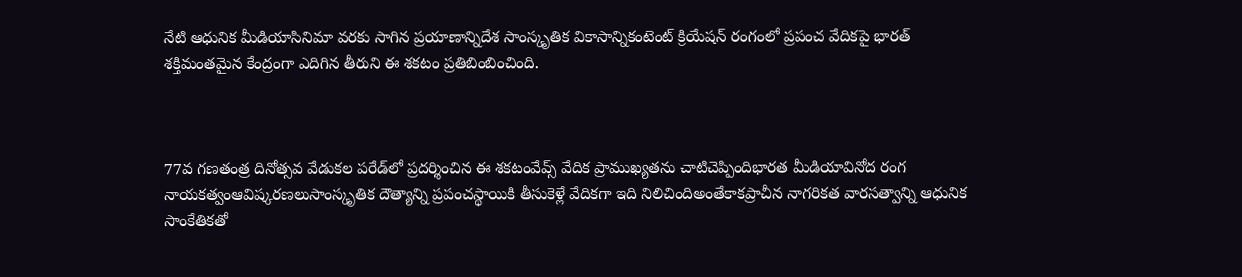నేటి ఆధునిక మీడియాసినిమా వరకు సాగిన ప్రయాణాన్నిదేశ సాంస్కృతిక వికాసాన్నికంటెంట్ క్రియేషన్ రంగంలో ప్రపంచ వేదికపై భారత్ శక్తిమంతమైన కేంద్రంగా ఎదిగిన తీరుని ఈ శకటం ప్రతిబింబించింది.



77వ గణతంత్ర దినోత్సవ వేడుకల పరేడ్‌లో ప్రదర్శించిన ఈ శకటంవేవ్స్ వేదిక ప్రాముఖ్యతను చాటిచెప్పిందిభారత మీడియావినోద రంగ నాయకత్వంఆవిష్కరణలుసాంస్కృతిక దౌత్యాన్ని ప్రపంచస్థాయికి తీసుకెళ్లే వేదికగా ఇది నిలిచిందిఅంతేకాకప్రాచీన నాగరికత వారసత్వాన్ని ఆధునిక సాంకేతికతో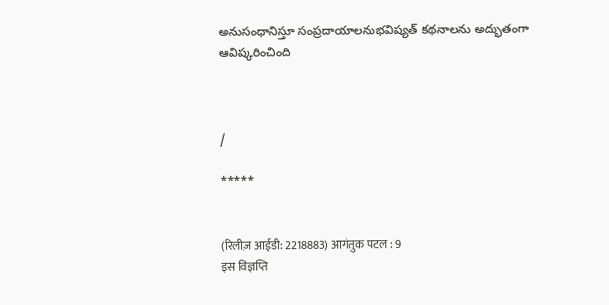అనుసంధానిస్తూ సంప్రదాయాలనుభవిష్యత్ కథనాలను అద్భుతంగా ఆవిష్కరించింది



/

*****


(रिलीज़ आईडी: 2218883) आगंतुक पटल : 9
इस विज्ञप्ति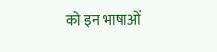को इन भाषाओं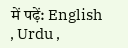में पढ़ें: English , Urdu ,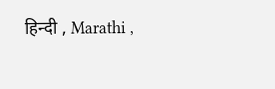हिन्दी , Marathi ,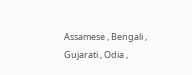Assamese , Bengali , Gujarati , Odia ,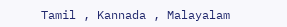Tamil , Kannada , Malayalam